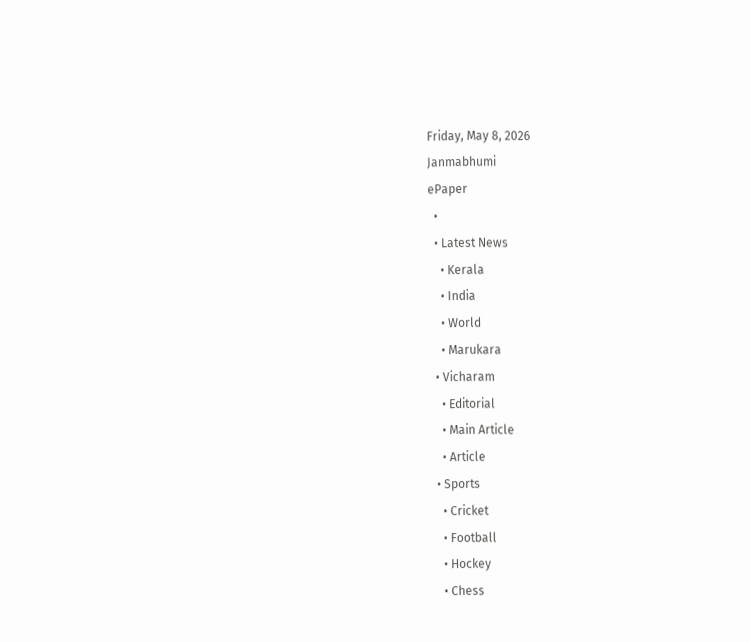Friday, May 8, 2026
Janmabhumi
ePaper
  •
  • Latest News
    • Kerala
    • India
    • World
    • Marukara
  • Vicharam
    • Editorial
    • Main Article
    • Article
  • Sports
    • Cricket
    • Football
    • Hockey
    • Chess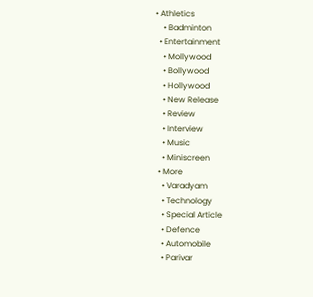• Athletics
    • Badminton
  • Entertainment
    • Mollywood
    • Bollywood
    • Hollywood
    • New Release
    • Review
    • Interview
    • Music
    • Miniscreen
  • More
    • Varadyam
    • Technology
    • Special Article
    • Defence
    • Automobile
    • Parivar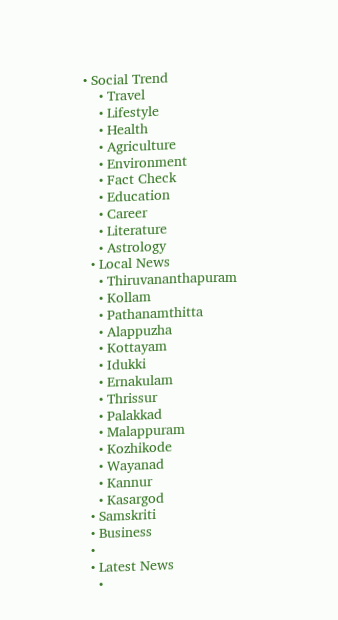• Social Trend
    • Travel
    • Lifestyle
    • Health
    • Agriculture
    • Environment
    • Fact Check
    • Education
    • Career
    • Literature
    • Astrology
  • Local News
    • Thiruvananthapuram
    • Kollam
    • Pathanamthitta
    • Alappuzha
    • Kottayam
    • Idukki
    • Ernakulam
    • Thrissur
    • Palakkad
    • Malappuram
    • Kozhikode
    • Wayanad
    • Kannur
    • Kasargod
  • Samskriti
  • Business
  •
  • Latest News
    •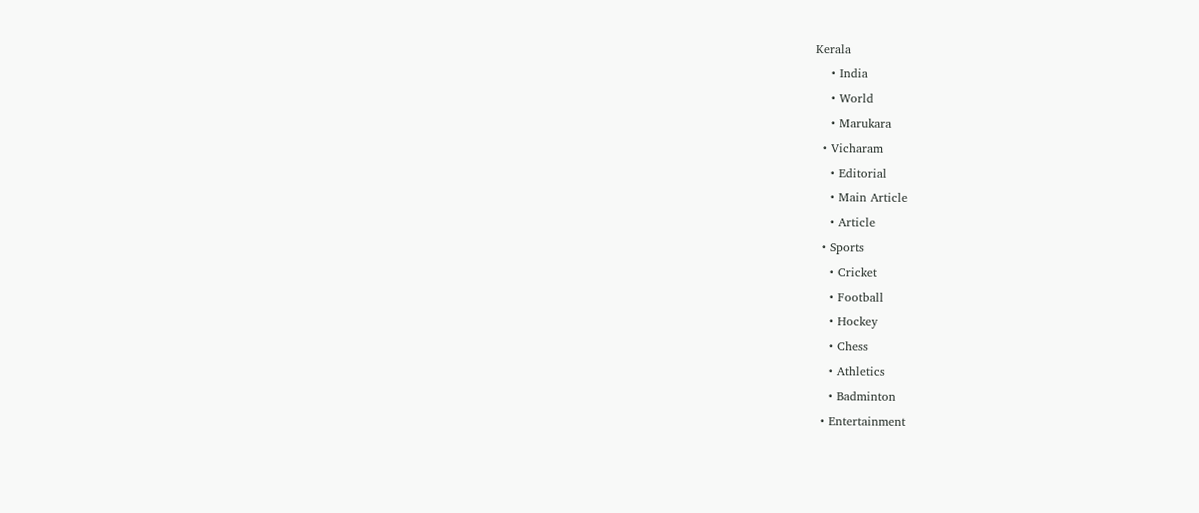Kerala
    • India
    • World
    • Marukara
  • Vicharam
    • Editorial
    • Main Article
    • Article
  • Sports
    • Cricket
    • Football
    • Hockey
    • Chess
    • Athletics
    • Badminton
  • Entertainment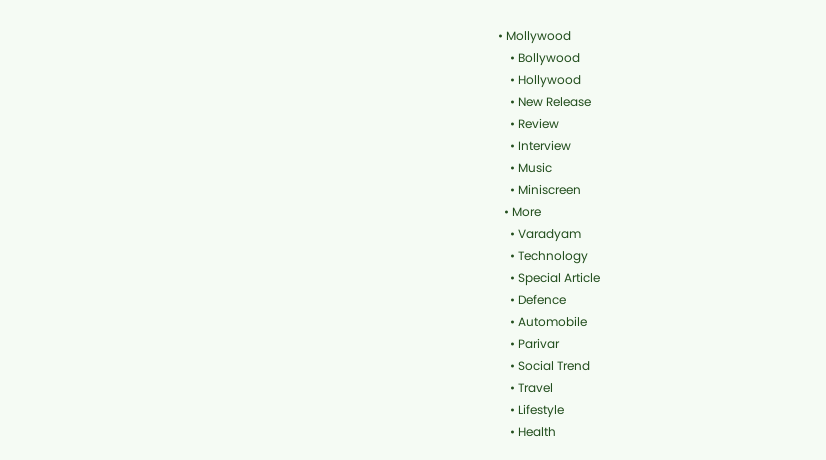• Mollywood
    • Bollywood
    • Hollywood
    • New Release
    • Review
    • Interview
    • Music
    • Miniscreen
  • More
    • Varadyam
    • Technology
    • Special Article
    • Defence
    • Automobile
    • Parivar
    • Social Trend
    • Travel
    • Lifestyle
    • Health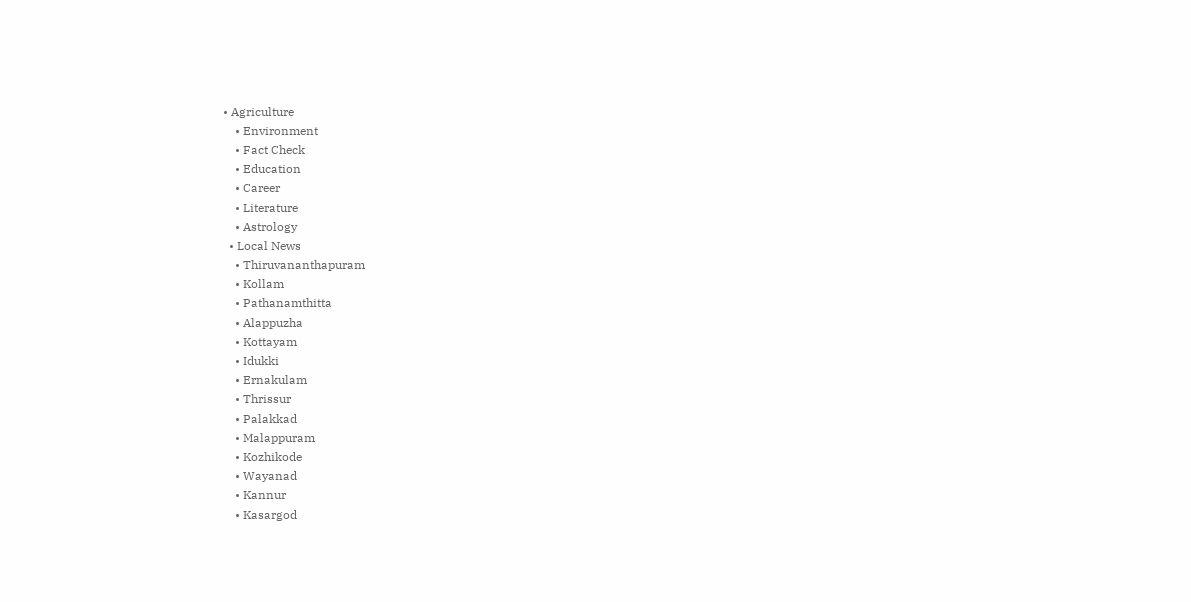• Agriculture
    • Environment
    • Fact Check
    • Education
    • Career
    • Literature
    • Astrology
  • Local News
    • Thiruvananthapuram
    • Kollam
    • Pathanamthitta
    • Alappuzha
    • Kottayam
    • Idukki
    • Ernakulam
    • Thrissur
    • Palakkad
    • Malappuram
    • Kozhikode
    • Wayanad
    • Kannur
    • Kasargod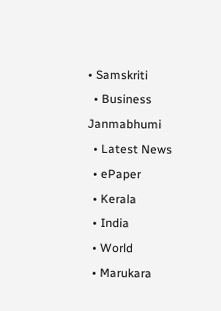• Samskriti
  • Business
Janmabhumi
  • Latest News
  • ePaper
  • Kerala
  • India
  • World
  • Marukara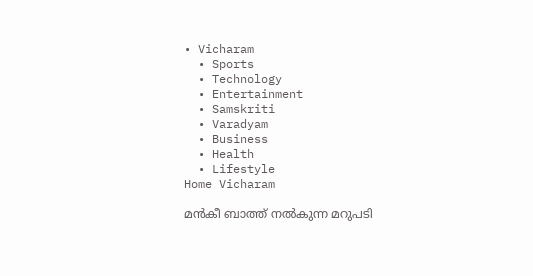• Vicharam
  • Sports
  • Technology
  • Entertainment
  • Samskriti
  • Varadyam
  • Business
  • Health
  • Lifestyle
Home Vicharam

മന്‍കീ ബാത്ത് നല്‍കുന്ന മറുപടി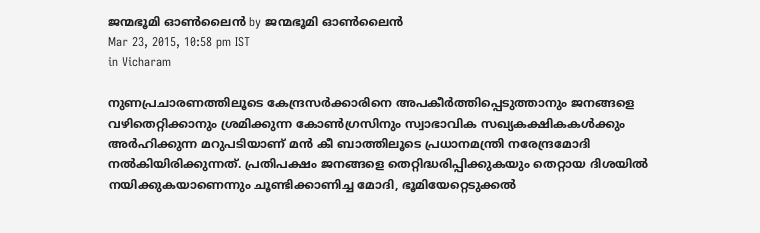ജന്മഭൂമി ഓണ്‍ലൈന്‍ by ജന്മഭൂമി ഓണ്‍ലൈന്‍
Mar 23, 2015, 10:58 pm IST
in Vicharam

നുണപ്രചാരണത്തിലൂടെ കേന്ദ്രസര്‍ക്കാരിനെ അപകീര്‍ത്തിപ്പെടുത്താനും ജനങ്ങളെ വഴിതെറ്റിക്കാനും ശ്രമിക്കുന്ന കോണ്‍ഗ്രസിനും സ്വാഭാവിക സഖ്യകക്ഷികകള്‍ക്കും അര്‍ഹിക്കുന്ന മറുപടിയാണ് മന്‍ കീ ബാത്തിലൂടെ പ്രധാനമന്ത്രി നരേന്ദ്രമോദി നല്‍കിയിരിക്കുന്നത്. പ്രതിപക്ഷം ജനങ്ങളെ തെറ്റിദ്ധരിപ്പിക്കുകയും തെറ്റായ ദിശയില്‍ നയിക്കുകയാണെന്നും ചൂണ്ടിക്കാണിച്ച മോദി, ഭൂമിയേറ്റെടുക്കല്‍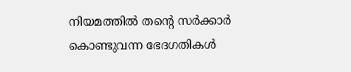നിയമത്തില്‍ തന്റെ സര്‍ക്കാര്‍ കൊണ്ടുവന്ന ഭേദഗതികള്‍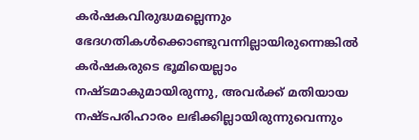കര്‍ഷകവിരുദ്ധമല്ലെന്നും ഭേദഗതികള്‍ക്കൊണ്ടുവന്നില്ലായിരുന്നെങ്കില്‍ കര്‍ഷകരുടെ ഭൂമിയെല്ലാം നഷ്ടമാകുമായിരുന്നു, അവര്‍ക്ക് മതിയായ നഷ്ടപരിഹാരം ലഭിക്കില്ലായിരുന്നുവെന്നും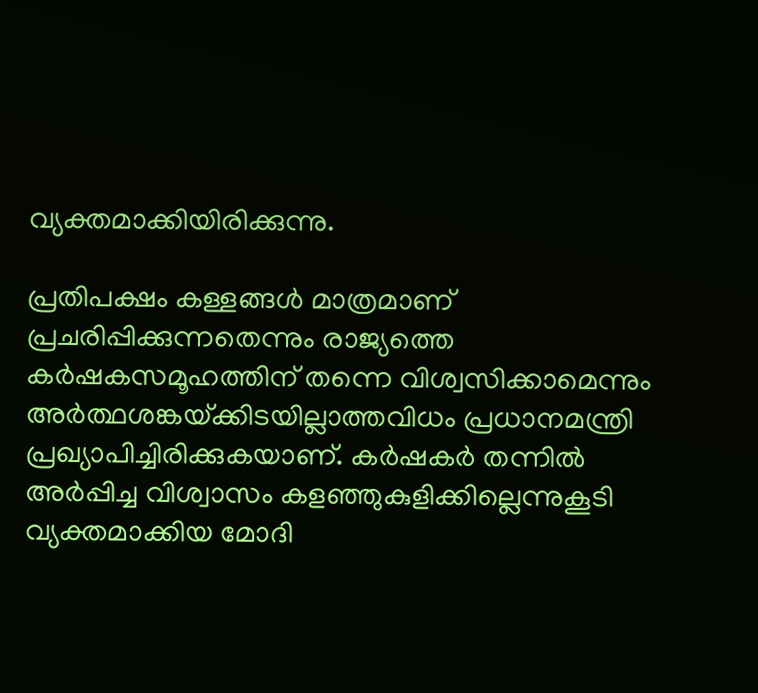വ്യക്തമാക്കിയിരിക്കുന്നു.

പ്രതിപക്ഷം കള്ളങ്ങള്‍ മാത്രമാണ് പ്രചരിപ്പിക്കുന്നതെന്നും രാജ്യത്തെ കര്‍ഷകസമൂഹത്തിന് തന്നെ വിശ്വസിക്കാമെന്നും അര്‍ത്ഥശങ്കയ്‌ക്കിടയില്ലാത്തവിധം പ്രധാനമന്ത്രി പ്രഖ്യാപിച്ചിരിക്കുകയാണ്. കര്‍ഷകര്‍ തന്നില്‍ അര്‍പ്പിച്ച വിശ്വാസം കളഞ്ഞുകുളിക്കില്ലെന്നുകൂടി വ്യക്തമാക്കിയ മോദി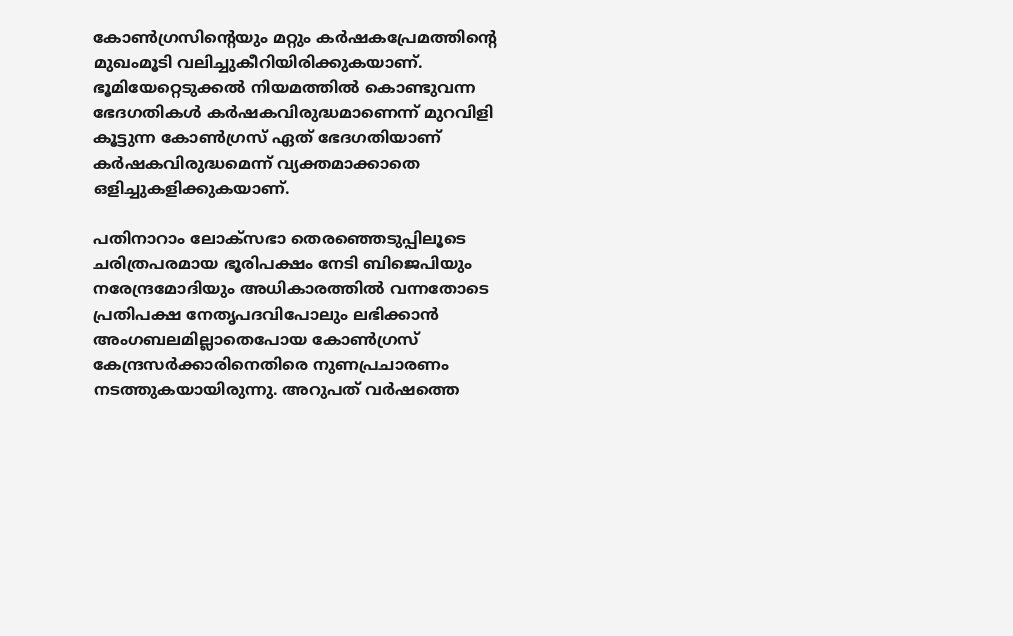കോണ്‍ഗ്രസിന്റെയും മറ്റും കര്‍ഷകപ്രേമത്തിന്റെ മുഖംമൂടി വലിച്ചുകീറിയിരിക്കുകയാണ്. ഭൂമിയേറ്റെടുക്കല്‍ നിയമത്തില്‍ കൊണ്ടുവന്ന ഭേദഗതികള്‍ കര്‍ഷകവിരുദ്ധമാണെന്ന് മുറവിളി കൂട്ടുന്ന കോണ്‍ഗ്രസ് ഏത് ഭേദഗതിയാണ് കര്‍ഷകവിരുദ്ധമെന്ന് വ്യക്തമാക്കാതെ ഒളിച്ചുകളിക്കുകയാണ്.

പതിനാറാം ലോക്‌സഭാ തെരഞ്ഞെടുപ്പിലൂടെ ചരിത്രപരമായ ഭൂരിപക്ഷം നേടി ബിജെപിയും നരേന്ദ്രമോദിയും അധികാരത്തില്‍ വന്നതോടെ പ്രതിപക്ഷ നേതൃപദവിപോലും ലഭിക്കാന്‍ അംഗബലമില്ലാതെപോയ കോണ്‍ഗ്രസ് കേന്ദ്രസര്‍ക്കാരിനെതിരെ നുണപ്രചാരണം നടത്തുകയായിരുന്നു. അറുപത് വര്‍ഷത്തെ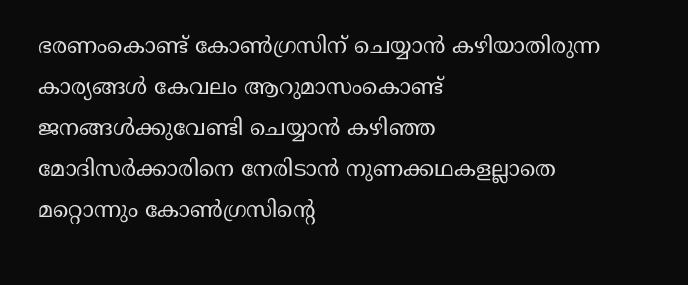ഭരണംകൊണ്ട് കോണ്‍ഗ്രസിന് ചെയ്യാന്‍ കഴിയാതിരുന്ന കാര്യങ്ങള്‍ കേവലം ആറുമാസംകൊണ്ട് ജനങ്ങള്‍ക്കുവേണ്ടി ചെയ്യാന്‍ കഴിഞ്ഞ മോദിസര്‍ക്കാരിനെ നേരിടാന്‍ നുണക്കഥകളല്ലാതെ മറ്റൊന്നും കോണ്‍ഗ്രസിന്റെ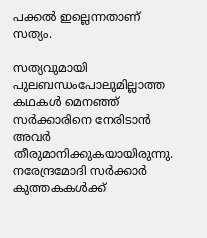പക്കല്‍ ഇല്ലെന്നതാണ് സത്യം.

സത്യവുമായി പുലബന്ധംപോലുമില്ലാത്ത കഥകള്‍ മെനഞ്ഞ് സര്‍ക്കാരിനെ നേരിടാന്‍ അവര്‍ തീരുമാനിക്കുകയായിരുന്നു. നരേന്ദ്രമോദി സര്‍ക്കാര്‍ കുത്തകകള്‍ക്ക്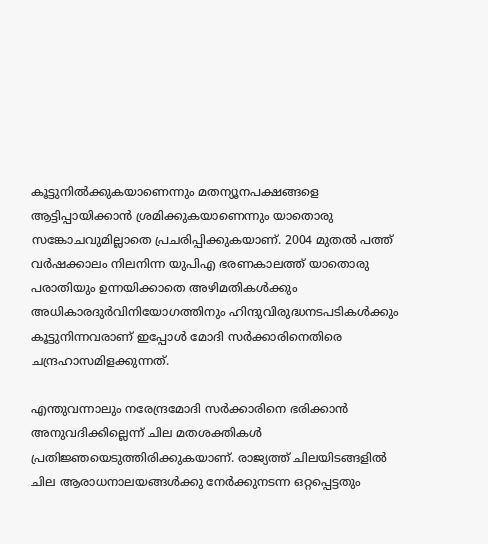കൂട്ടുനില്‍ക്കുകയാണെന്നും മതന്യൂനപക്ഷങ്ങളെ ആട്ടിപ്പായിക്കാന്‍ ശ്രമിക്കുകയാണെന്നും യാതൊരു സങ്കോചവുമില്ലാതെ പ്രചരിപ്പിക്കുകയാണ്. 2004 മുതല്‍ പത്ത് വര്‍ഷക്കാലം നിലനിന്ന യുപിഎ ഭരണകാലത്ത് യാതൊരു പരാതിയും ഉന്നയിക്കാതെ അഴിമതികള്‍ക്കും അധികാരദുര്‍വിനിയോഗത്തിനും ഹിന്ദുവിരുദ്ധനടപടികള്‍ക്കും കൂട്ടുനിന്നവരാണ് ഇപ്പോള്‍ മോദി സര്‍ക്കാരിനെതിരെ ചന്ദ്രഹാസമിളക്കുന്നത്.

എന്തുവന്നാലും നരേന്ദ്രമോദി സര്‍ക്കാരിനെ ഭരിക്കാന്‍ അനുവദിക്കില്ലെന്ന് ചില മതശക്തികള്‍ പ്രതിജ്ഞയെടുത്തിരിക്കുകയാണ്. രാജ്യത്ത് ചിലയിടങ്ങളില്‍ ചില ആരാധനാലയങ്ങള്‍ക്കു നേര്‍ക്കുനടന്ന ഒറ്റപ്പെട്ടതും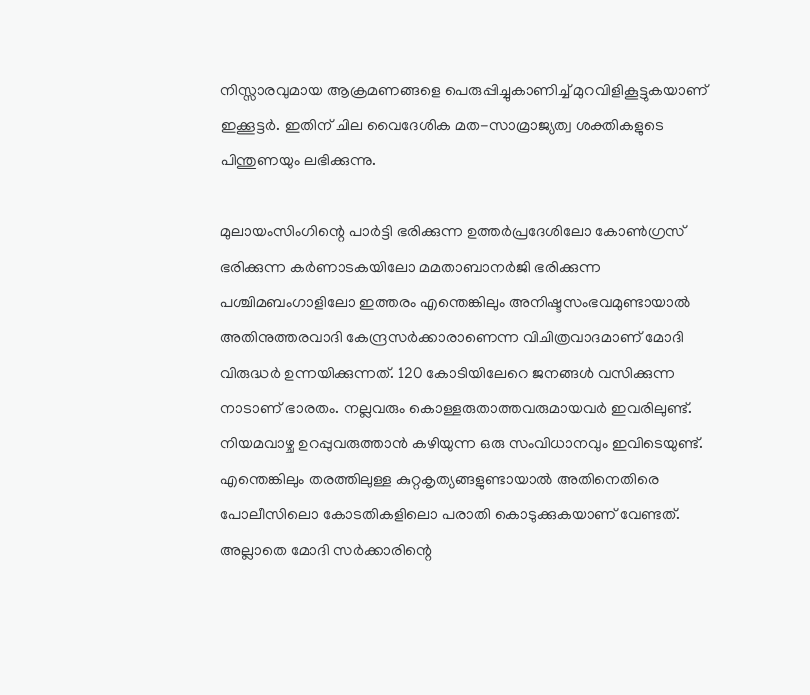നിസ്സാരവുമായ ആക്രമണങ്ങളെ പെരുപ്പിച്ചുകാണിച്ച് മുറവിളികൂട്ടുകയാണ് ഇക്കൂട്ടര്‍. ഇതിന് ചില വൈദേശിക മത-സാമ്രാജ്യത്വ ശക്തികളുടെ പിന്തുണയും ലഭിക്കുന്നു.

മുലായംസിംഗിന്റെ പാര്‍ട്ടി ഭരിക്കുന്ന ഉത്തര്‍പ്രദേശിലോ കോണ്‍ഗ്രസ് ഭരിക്കുന്ന കര്‍ണാടകയിലോ മമതാബാനര്‍ജി ഭരിക്കുന്ന പശ്ചിമബംഗാളിലോ ഇത്തരം എന്തെങ്കിലും അനിഷ്ടസംഭവമുണ്ടായാല്‍ അതിനുത്തരവാദി കേന്ദ്രസര്‍ക്കാരാണെന്ന വിചിത്രവാദമാണ് മോദി വിരുദ്ധര്‍ ഉന്നയിക്കുന്നത്. 120 കോടിയിലേറെ ജനങ്ങള്‍ വസിക്കുന്ന നാടാണ് ഭാരതം. നല്ലവരും കൊള്ളരുതാത്തവരുമായവര്‍ ഇവരിലുണ്ട്. നിയമവാഴ്ച ഉറപ്പുവരുത്താന്‍ കഴിയുന്ന ഒരു സംവിധാനവും ഇവിടെയുണ്ട്. എന്തെങ്കിലും തരത്തിലുള്ള കുറ്റകൃത്യങ്ങളുണ്ടായാല്‍ അതിനെതിരെ പോലീസിലൊ കോടതികളിലൊ പരാതി കൊടുക്കുകയാണ് വേണ്ടത്. അല്ലാതെ മോദി സര്‍ക്കാരിന്റെ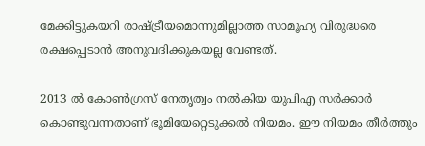മേക്കിട്ടുകയറി രാഷ്‌ട്രീയമൊന്നുമില്ലാത്ത സാമൂഹ്യ വിരുദ്ധരെ രക്ഷപ്പെടാന്‍ അനുവദിക്കുകയല്ല വേണ്ടത്.

2013 ല്‍ കോണ്‍ഗ്രസ് നേതൃത്വം നല്‍കിയ യുപിഎ സര്‍ക്കാര്‍ കൊണ്ടുവന്നതാണ് ഭൂമിയേറ്റെടുക്കല്‍ നിയമം. ഈ നിയമം തീര്‍ത്തും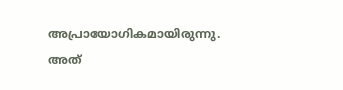അപ്രായോഗികമായിരുന്നു. അത്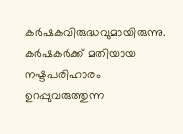കര്‍ഷകവിരുദ്ധവുമായിരുന്നു. കര്‍ഷകര്‍ക്ക് മതിയായ നഷ്ടപരിഹാരം ഉറപ്പുവരുത്തുന്ന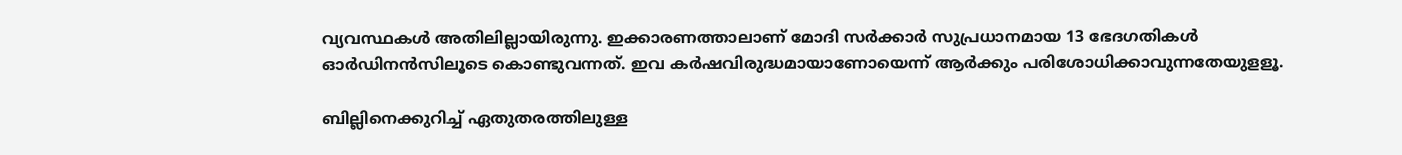വ്യവസ്ഥകള്‍ അതിലില്ലായിരുന്നു. ഇക്കാരണത്താലാണ് മോദി സര്‍ക്കാര്‍ സുപ്രധാനമായ 13 ഭേദഗതികള്‍ ഓര്‍ഡിനന്‍സിലൂടെ കൊണ്ടുവന്നത്. ഇവ കര്‍ഷവിരുദ്ധമായാണോയെന്ന് ആര്‍ക്കും പരിശോധിക്കാവുന്നതേയുളളൂ.

ബില്ലിനെക്കുറിച്ച് ഏതുതരത്തിലുള്ള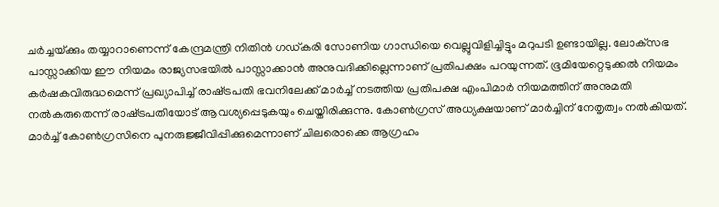ചര്‍ച്ചയ്‌ക്കും തയ്യാറാണെന്ന് കേന്ദ്രമന്ത്രി നിതിന്‍ ഗഡ്കരി സോണിയ ഗാന്ധിയെ വെല്ലുവിളിച്ചിട്ടും മറുപടി ഉണ്ടായില്ല. ലോക്‌സഭ പാസ്സാക്കിയ ഈ നിയമം രാജ്യസഭയില്‍ പാസ്സാക്കാന്‍ അനുവദിക്കില്ലെന്നാണ് പ്രതിപക്ഷം പറയുന്നത്. ഭൂമിയേറ്റെടുക്കല്‍ നിയമം കര്‍ഷകവിരുദ്ധമെന്ന് പ്രഖ്യാപിച്ച് രാഷ്‌ട്രപതി ഭവനിലേക്ക് മാര്‍ച്ച് നടത്തിയ പ്രതിപക്ഷ എംപിമാര്‍ നിയമത്തിന് അനുമതി നല്‍കരുതെന്ന് രാഷ്‌ട്രപതിയോട് ആവശ്യപ്പെടുകയും ചെയ്തിരിക്കുന്നു. കോണ്‍ഗ്രസ് അധ്യക്ഷയാണ് മാര്‍ച്ചിന് നേതൃത്വം നല്‍കിയത്. മാര്‍ച്ച് കോണ്‍ഗ്രസിനെ പുനരുജ്ജീവിപ്പിക്കുമെന്നാണ് ചിലരൊക്കെ ആഗ്രഹം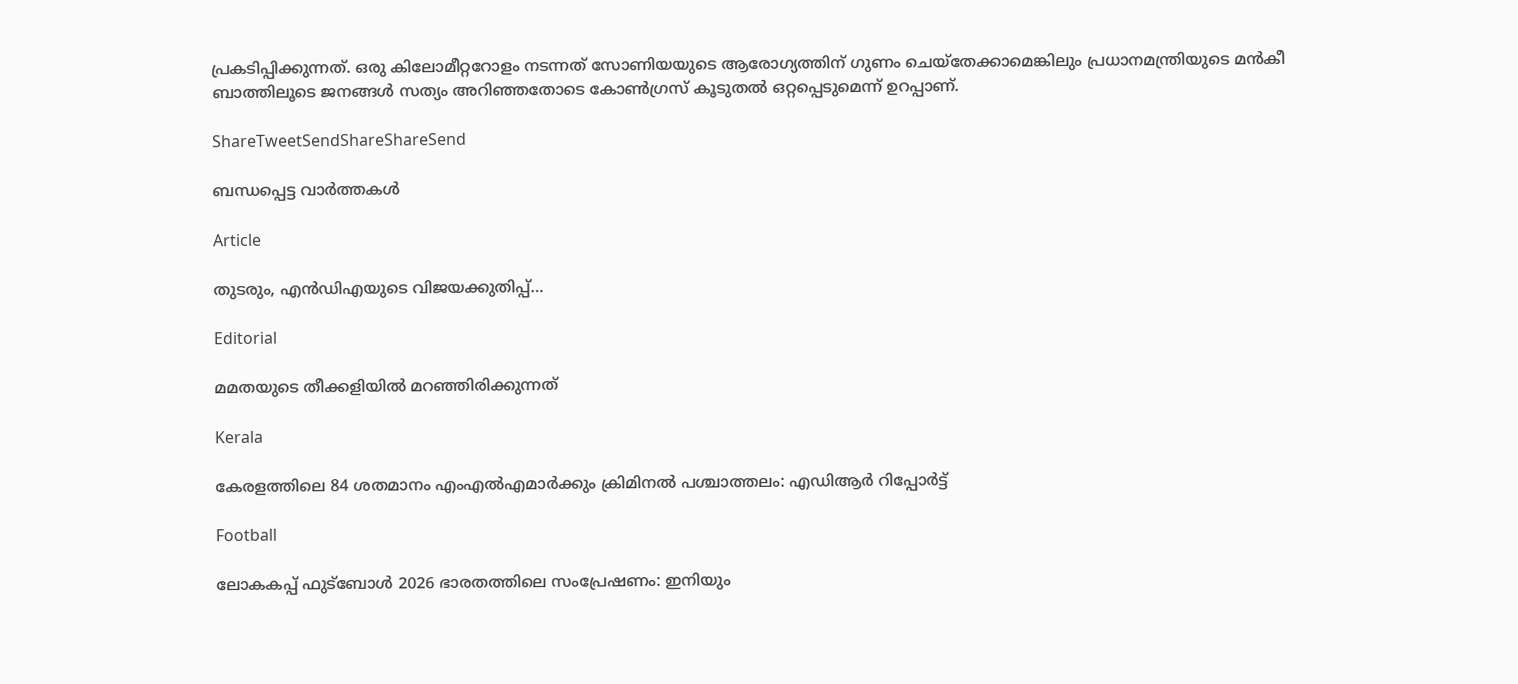പ്രകടിപ്പിക്കുന്നത്. ഒരു കിലോമീറ്ററോളം നടന്നത് സോണിയയുടെ ആരോഗ്യത്തിന് ഗുണം ചെയ്‌തേക്കാമെങ്കിലും പ്രധാനമന്ത്രിയുടെ മന്‍കീ ബാത്തിലൂടെ ജനങ്ങള്‍ സത്യം അറിഞ്ഞതോടെ കോണ്‍ഗ്രസ് കൂടുതല്‍ ഒറ്റപ്പെടുമെന്ന് ഉറപ്പാണ്.

ShareTweetSendShareShareSend

ബന്ധപ്പെട്ട വാര്‍ത്തകള്‍

Article

തുടരും, എന്‍ഡിഎയുടെ വിജയക്കുതിപ്പ്…

Editorial

മമതയുടെ തീക്കളിയില്‍ മറഞ്ഞിരിക്കുന്നത്

Kerala

കേരളത്തിലെ 84 ശതമാനം എംഎൽഎമാർക്കും ക്രിമിനൽ പശ്ചാത്തലം: എഡിആർ റിപ്പോർട്ട്

Football

ലോകകപ്പ് ഫുട്‌ബോള്‍ 2026 ഭാരതത്തിലെ സംപ്രേഷണം: ഇനിയും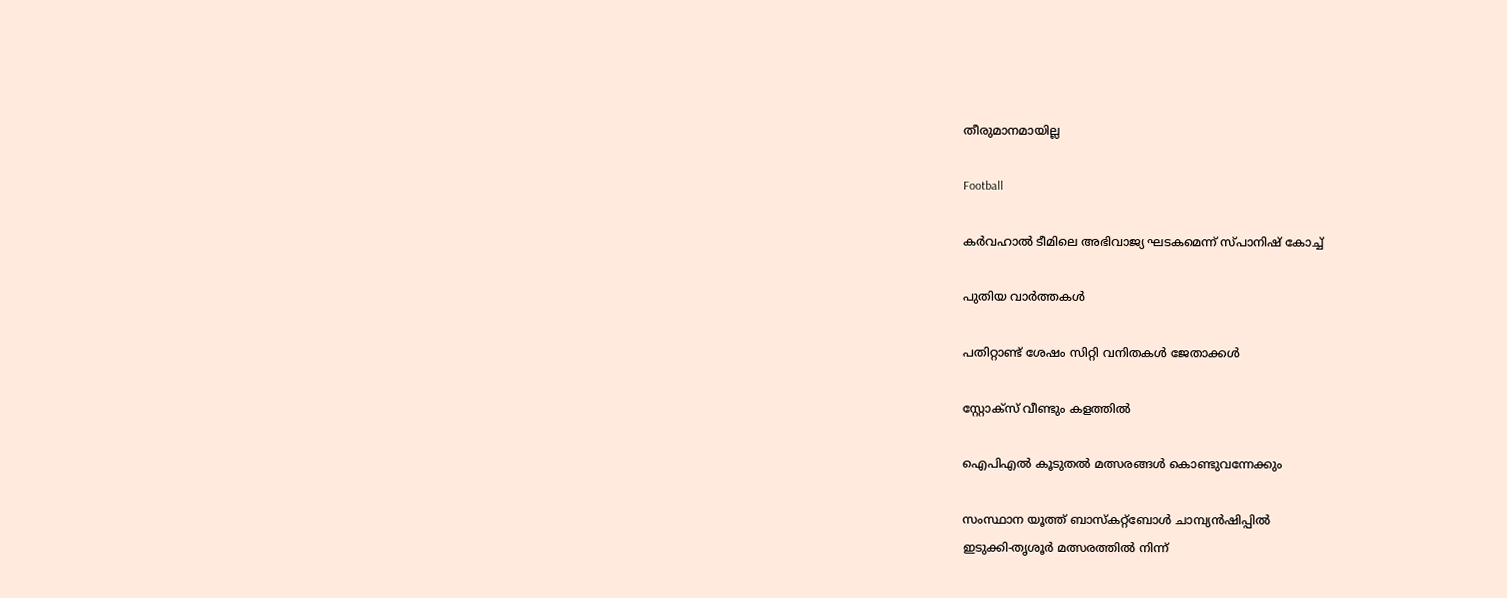തീരുമാനമായില്ല

Football

കര്‍വഹാല്‍ ടീമിലെ അഭിവാജ്യ ഘടകമെന്ന് സ്പാനിഷ് കോച്ച്

പുതിയ വാര്‍ത്തകള്‍

പതിറ്റാണ്ട് ശേഷം സിറ്റി വനിതകള്‍ ജേതാക്കള്‍

സ്റ്റോക്‌സ് വീണ്ടും കളത്തില്‍

ഐപിഎല്‍ കൂടുതല്‍ മത്സരങ്ങള്‍ കൊണ്ടുവന്നേക്കും

സംസ്ഥാന യൂത്ത് ബാസ്‌കറ്റ്‌ബോള്‍ ചാമ്പ്യന്‍ഷിപ്പില്‍
ഇടുക്കി-തൃശൂര്‍ മത്സരത്തില്‍ നിന്ന്‌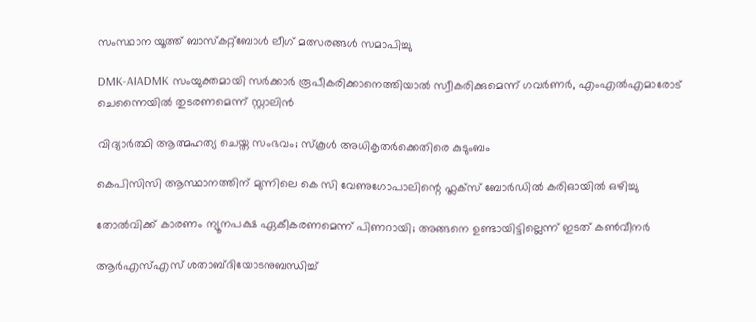സംസ്ഥാന യൂത്ത് ബാസ്‌കറ്റ്‌ബോള്‍ ലീഗ് മത്സരങ്ങള്‍ സമാപിച്ചു

DMK-AIADMK സംയുക്തമായി സർക്കാർ രൂപീകരിക്കാനെത്തിയാൽ സ്വീകരിക്കുമെന്ന് ഗവർണർ, എംഎൽഎമാരോട് ചെന്നൈയിൽ തുടരണമെന്ന് സ്റ്റാലിൻ

വിദ്യാര്‍ത്ഥി ആത്മഹത്യ ചെയ്ത സംഭവം; സ്‌കൂള്‍ അധികൃതര്‍ക്കെതിരെ കുടുംബം

കെപിസിസി ആസ്ഥാനത്തിന് മുന്നിലെ കെ സി വേണുഗോപാലിന്റെ ഫ്ലക്സ് ബോർഡിൽ കരിഓയിൽ ഒഴിച്ചു

തോല്‍വിക്ക് കാരണം ന്യൂനപക്ഷ ഏകീകരണമെന്ന് പിണറായി; അങ്ങനെ ഉണ്ടായിട്ടില്ലെന്ന് ഇടത് കണ്‍വീനര്‍

ആര്‍എസ്എസ് ശതാബ്ദിയോടനുബന്ധിച്ച്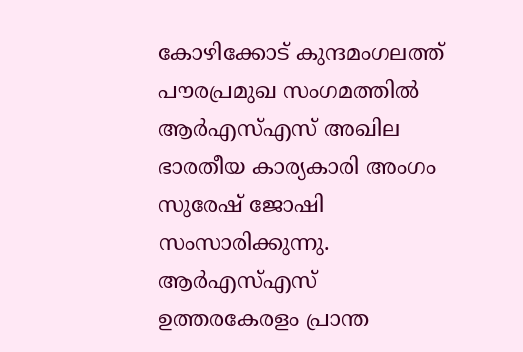കോഴിക്കോട് കുന്ദമംഗലത്ത് പൗരപ്രമുഖ സംഗമത്തില്‍ ആര്‍എസ്എസ് അഖില ഭാരതീയ കാര്യകാരി അംഗം സുരേഷ് ജോഷി സംസാരിക്കുന്നു. ആര്‍എസ്എസ് ഉത്തരകേരളം പ്രാന്ത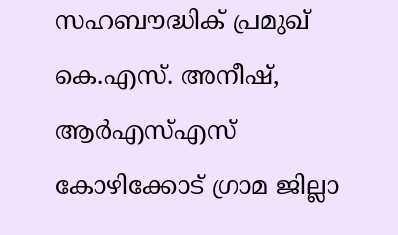സഹബൗദ്ധിക് പ്രമുഖ് കെ.എസ്. അനീഷ്, ആര്‍എസ്എസ് കോഴിക്കോട് ഗ്രാമ ജില്ലാ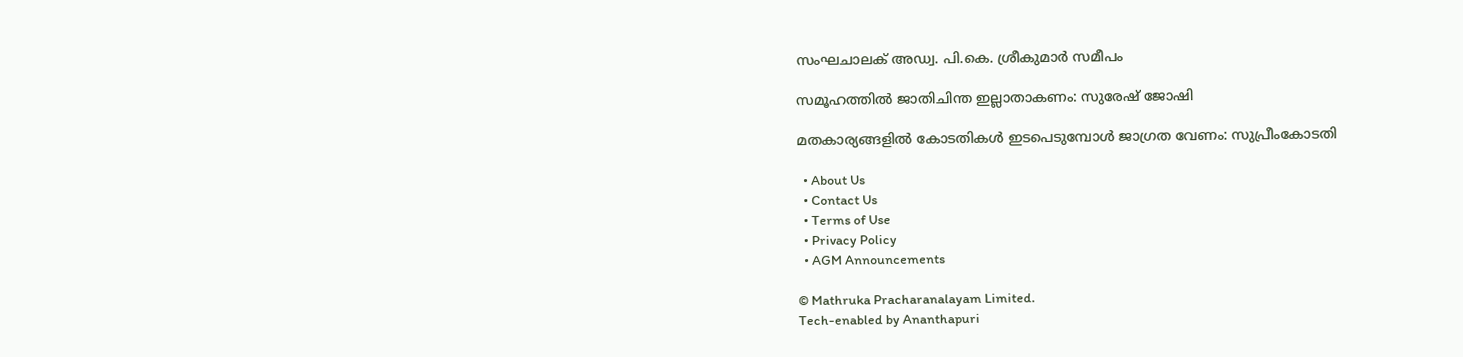സംഘചാലക് അഡ്വ. പി.കെ. ശ്രീകുമാര്‍ സമീപം

സമൂഹത്തില്‍ ജാതിചിന്ത ഇല്ലാതാകണം: സുരേഷ് ജോഷി

മതകാര്യങ്ങളില്‍ കോടതികള്‍ ഇടപെടുമ്പോള്‍ ജാഗ്രത വേണം: സുപ്രീംകോടതി

  • About Us
  • Contact Us
  • Terms of Use
  • Privacy Policy
  • AGM Announcements

© Mathruka Pracharanalayam Limited.
Tech-enabled by Ananthapuri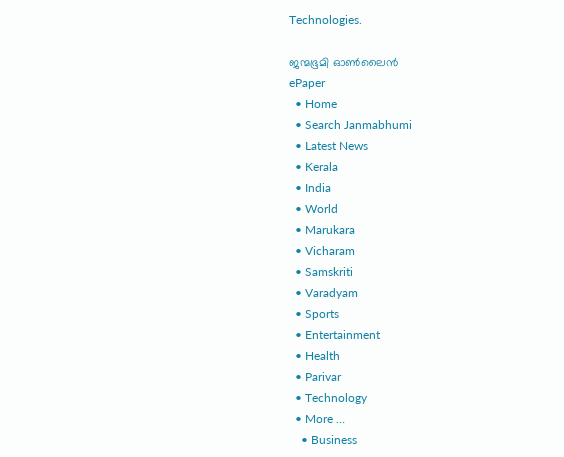Technologies.

ജന്മഭൂമി ഓണ്‍ലൈന്‍
ePaper
  • Home
  • Search Janmabhumi
  • Latest News
  • Kerala
  • India
  • World
  • Marukara
  • Vicharam
  • Samskriti
  • Varadyam
  • Sports
  • Entertainment
  • Health
  • Parivar
  • Technology
  • More …
    • Business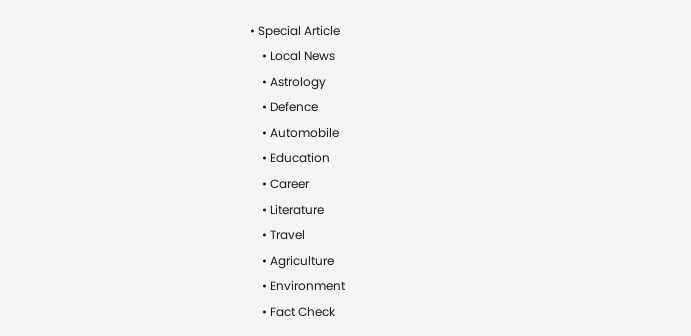• Special Article
    • Local News
    • Astrology
    • Defence
    • Automobile
    • Education
    • Career
    • Literature
    • Travel
    • Agriculture
    • Environment
    • Fact Check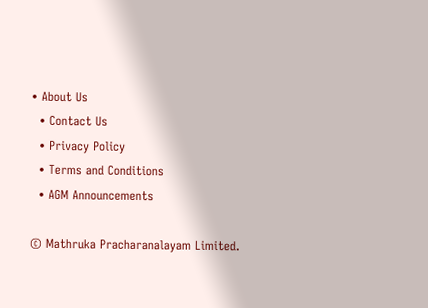• About Us
  • Contact Us
  • Privacy Policy
  • Terms and Conditions
  • AGM Announcements

© Mathruka Pracharanalayam Limited.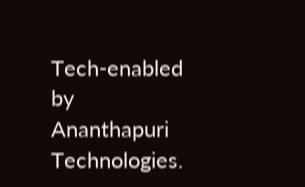Tech-enabled by Ananthapuri Technologies.